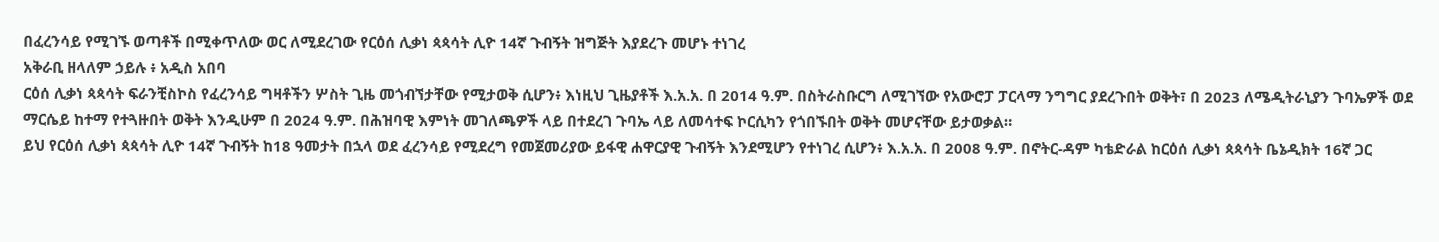በፈረንሳይ የሚገኙ ወጣቶች በሚቀጥለው ወር ለሚደረገው የርዕሰ ሊቃነ ጳጳሳት ሊዮ 14ኛ ጉብኝት ዝግጅት እያደረጉ መሆኑ ተነገረ
አቅራቢ ዘላለም ኃይሉ ፥ አዲስ አበባ
ርዕሰ ሊቃነ ጳጳሳት ፍራንቺስኮስ የፈረንሳይ ግዛቶችን ሦስት ጊዜ መጎብኘታቸው የሚታወቅ ሲሆን፥ እነዚህ ጊዜያቶች እ.አ.አ. በ 2014 ዓ.ም. በስትራስቡርግ ለሚገኘው የአውሮፓ ፓርላማ ንግግር ያደረጉበት ወቅት፣ በ 2023 ለሜዲትራኒያን ጉባኤዎች ወደ ማርሴይ ከተማ የተጓዙበት ወቅት እንዲሁም በ 2024 ዓ.ም. በሕዝባዊ እምነት መገለጫዎች ላይ በተደረገ ጉባኤ ላይ ለመሳተፍ ኮርሲካን የጎበኙበት ወቅት መሆናቸው ይታወቃል።
ይህ የርዕሰ ሊቃነ ጳጳሳት ሊዮ 14ኛ ጉብኝት ከ18 ዓመታት በኋላ ወደ ፈረንሳይ የሚደረግ የመጀመሪያው ይፋዊ ሐዋርያዊ ጉብኝት እንደሚሆን የተነገረ ሲሆን፥ እ.አ.አ. በ 2008 ዓ.ም. በኖትር-ዳም ካቴድራል ከርዕሰ ሊቃነ ጳጳሳት ቤኔዲክት 16ኛ ጋር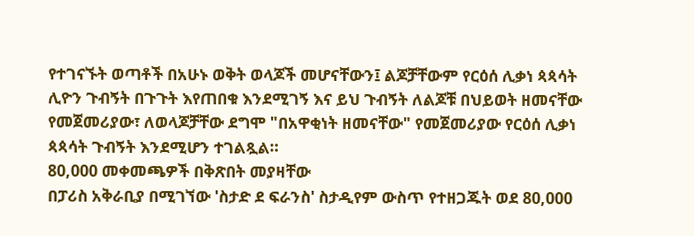የተገናኙት ወጣቶች በአሁኑ ወቅት ወላጆች መሆናቸውን፤ ልጆቻቸውም የርዕሰ ሊቃነ ጳጳሳት ሊዮን ጉብኝት በጉጉት እየጠበቁ እንደሚገኝ እና ይህ ጉብኝት ለልጆቹ በህይወት ዘመናቸው የመጀመሪያው፣ ለወላጆቻቸው ደግሞ "በአዋቂነት ዘመናቸው" የመጀመሪያው የርዕሰ ሊቃነ ጳጳሳት ጉብኝት እንደሚሆን ተገልጿል።
80,000 መቀመጫዎች በቅጽበት መያዛቸው
በፓሪስ አቅራቢያ በሚገኘው 'ስታድ ደ ፍራንስ' ስታዲየም ውስጥ የተዘጋጁት ወደ 80,000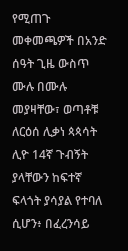የሚጠጉ መቀመጫዎች በአንድ ሰዓት ጊዜ ውስጥ ሙሉ በሙሉ መያዛቸው፣ ወጣቶቹ ለርዕሰ ሊቃነ ጳጳሳት ሊዮ 14ኛ ጉብኝት ያላቸውን ከፍተኛ ፍላጎት ያሳያል የተባለ ሲሆን፥ በፈረንሳይ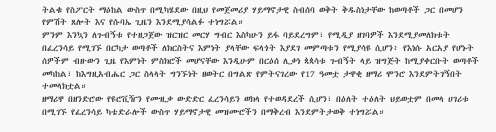ትልቁ የስፖርት ማዕከል ውስጥ በሚካሄደው በዚህ የመጀመሪያ ሃይማኖታዊ ስብሰባ ወቅት ቅዱስነታቸው ከወጣቶች ጋር በመሆን የምሽት ጸሎት እና የሱባኤ ጊዜን እንደሚያሳልፉ ተነግሯል።
ምንም እንኳን ለጉብኝቱ የተዘጋጀው ዝርዝር መርሃ ግብር እስካሁን ይፋ ባይደረግም፣ የሚዲያ ዘገባዎች እንደሚያመለክቱት በፈረንሳይ የሚገኙ በርካታ ወጣቶች ለክርስትና እምነት ያላቸው ፍላጎት እያደገ መምጣቱን የሚያሳዩ ሲሆን፥ የእነሱ አርአያ የሆኑት ሰዎችም ብዙውን ጊዜ የእምነት ምስክሮች መሆናቸው እንዲሁም በርዕሰ ሊቃነ ጳጳሳቱ ጉብኝት ላይ ዝግጅት ከሚያቀርቡት ወጣቶች መካከል፣ ከእግዚአብሔር ጋር ስላላት ግንኙነት ዘወትር በግልጽ የምትናገረው የ17 ዓመቷ ታዋቂ ዘማሪ ሞንሮ እንደምትገኝበት ተመላክቷል።
ዘማሪዋ በዘንድሮው የዩሮቪዥን የሙዚቃ ውድድር ፈረንሳይን ወክላ የተወዳደረች ሲሆን፣ በዕለት ተዕለት ህይወቷም በመላ ሀገሪቱ በሚገኙ የፈረንሳይ ካቴድራሎች ውስጥ ሃይማኖታዊ መዝሙሮችን በማቅረብ እንደምትታወቅ ተነግሯል።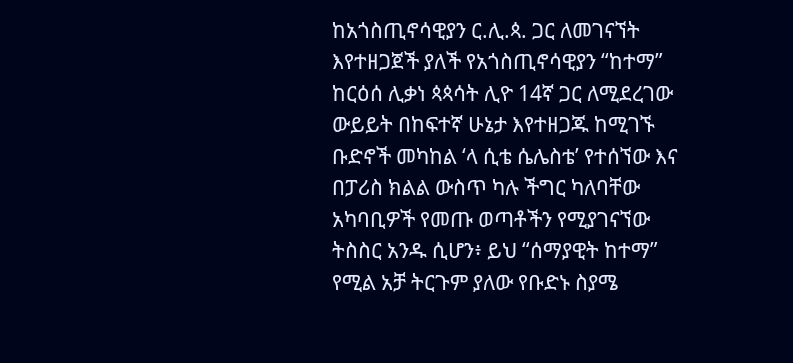ከአጎስጢኖሳዊያን ር.ሊ.ጳ. ጋር ለመገናኘት እየተዘጋጀች ያለች የአጎስጢኖሳዊያን “ከተማ”
ከርዕሰ ሊቃነ ጳጳሳት ሊዮ 14ኛ ጋር ለሚደረገው ውይይት በከፍተኛ ሁኔታ እየተዘጋጁ ከሚገኙ ቡድኖች መካከል ‘ላ ሲቴ ሴሌስቴ’ የተሰኘው እና በፓሪስ ክልል ውስጥ ካሉ ችግር ካለባቸው አካባቢዎች የመጡ ወጣቶችን የሚያገናኘው ትስስር አንዱ ሲሆን፥ ይህ “ሰማያዊት ከተማ” የሚል አቻ ትርጉም ያለው የቡድኑ ስያሜ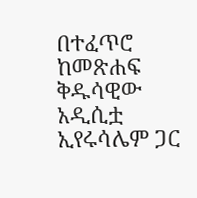በተፈጥሮ ከመጽሐፍ ቅዱሳዊው አዲሲቷ ኢየሩሳሌም ጋር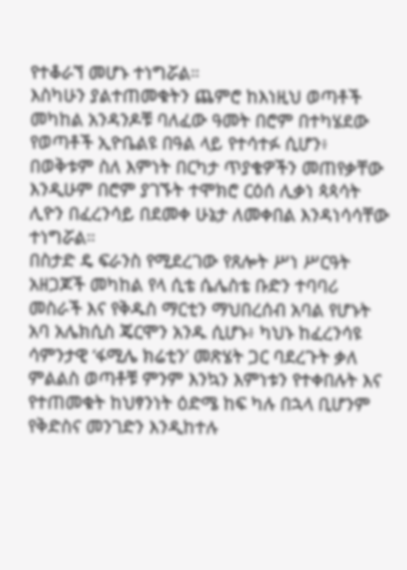የተቆራኘ መሆኑ ተነግሯል።
እስካሁን ያልተጠመቁትን ጨምሮ ከእነዚህ ወጣቶች መካከል አንዳንዶቹ ባለፈው ዓመት በሮም በተካሄደው የወጣቶች ኢዮቤልዩ በዓል ላይ የተሳተፉ ሲሆን፥ በወቅቱም ስለ እምነት በርካታ ጥያቄዎችን መጠየቃቸው እንዲሁም በሮም ያገኙት ተሞክሮ ርዕሰ ሊቃነ ጳጳሳት ሊዮን በፈረንሳይ በደመቀ ሁኔታ ለመቀበል እንዳነሳሳቸው ተነግሯል።
በስታድ ዴ ፍራንስ የሚደረገው የጸሎት ሥነ ሥርዓት አዘጋጆች መካከል የላ ሲቴ ሴሌስቴ ቡድን ተባባሪ መስራች እና የቅዱስ ማርቲን ማህበረሰብ አባል የሆኑት አባ አሌክሲስ ጄርሞን አንዱ ሲሆኑ፥ ካህኑ ከፈረንሳዩ ሳምንታዊ ‘ፋሚሌ ክሬቲን’ መጽሄት ጋር ባደረጉት ቃለ ምልልስ ወጣቶቹ ምንም እንኳን እምነቱን የተቀበሉት እና የተጠመቁት ከህፃንነት ዕድሜ ከፍ ካሉ በኋላ ቢሆንም የቅድስና መንገድን እንዲከተሉ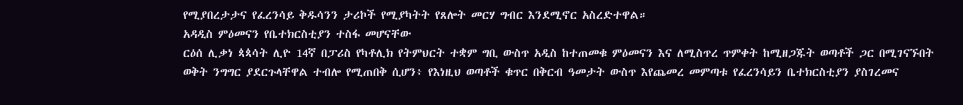የሚያበረታታና የፈረንሳይ ቅዱሳንን ታሪኮች የሚያካትት የጸሎት መርሃ ግብር እንደሚኖር አስረድተዋል።
አዳዲስ ምዕመናን የቤተክርስቲያን ተስፋ መሆናቸው
ርዕሰ ሊቃነ ጳጳሳት ሊዮ 14ኛ በፓሪስ የካቶሊክ የትምህርት ተቋም ግቢ ውስጥ አዲስ ከተጠመቁ ምዕመናን እና ለሚስጥረ ጥምቀት ከሚዘጋጁት ወጣቶች ጋር በሚገናኙበት ወቅት ንግግር ያደርጉላቸዋል ተብሎ የሚጠበቅ ሲሆን፥ የእነዚህ ወጣቶች ቁጥር በቅርብ ዓመታት ውስጥ እየጨመረ መምጣቱ የፈረንሳይን ቤተክርስቲያን ያስገረመና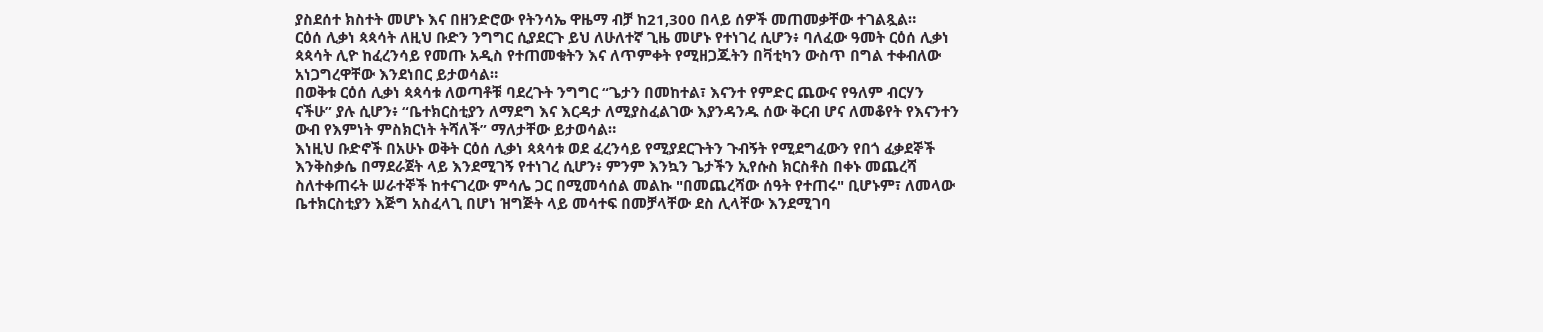ያስደሰተ ክስተት መሆኑ እና በዘንድሮው የትንሳኤ ዋዜማ ብቻ ከ21,300 በላይ ሰዎች መጠመቃቸው ተገልጿል።
ርዕሰ ሊቃነ ጳጳሳት ለዚህ ቡድን ንግግር ሲያደርጉ ይህ ለሁለተኛ ጊዜ መሆኑ የተነገረ ሲሆን፥ ባለፈው ዓመት ርዕሰ ሊቃነ ጳጳሳት ሊዮ ከፈረንሳይ የመጡ አዲስ የተጠመቁትን እና ለጥምቀት የሚዘጋጁትን በቫቲካን ውስጥ በግል ተቀብለው አነጋግረዋቸው እንደነበር ይታወሳል።
በወቅቱ ርዕሰ ሊቃነ ጳጳሳቱ ለወጣቶቹ ባደረጉት ንግግር “ጌታን በመከተል፣ እናንተ የምድር ጨውና የዓለም ብርሃን ናችሁ” ያሉ ሲሆን፥ “ቤተክርስቲያን ለማደግ እና እርዳታ ለሚያስፈልገው እያንዳንዱ ሰው ቅርብ ሆና ለመቆየት የእናንተን ውብ የእምነት ምስክርነት ትሻለች” ማለታቸው ይታወሳል።
እነዚህ ቡድኖች በአሁኑ ወቅት ርዕሰ ሊቃነ ጳጳሳቱ ወደ ፈረንሳይ የሚያደርጉትን ጉብኝት የሚደግፈውን የበጎ ፈቃደኞች እንቅስቃሴ በማደራጀት ላይ እንደሚገኝ የተነገረ ሲሆን፥ ምንም እንኳን ጌታችን ኢየሱስ ክርስቶስ በቀኑ መጨረሻ ስለተቀጠሩት ሠራተኞች ከተናገረው ምሳሌ ጋር በሚመሳሰል መልኩ "በመጨረሻው ሰዓት የተጠሩ" ቢሆኑም፣ ለመላው ቤተክርስቲያን እጅግ አስፈላጊ በሆነ ዝግጅት ላይ መሳተፍ በመቻላቸው ደስ ሊላቸው እንደሚገባ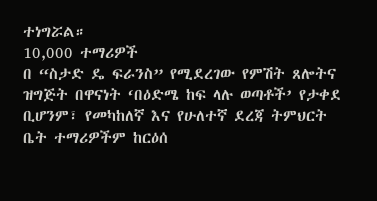ተነግሯል።
10,000 ተማሪዎች
በ “ስታድ ዴ ፍራንስ” የሚደረገው የምሽት ጸሎትና ዝግጅት በዋናነት ‘በዕድሜ ከፍ ላሉ ወጣቶች’ የታቀደ ቢሆንም፣ የመካከለኛ እና የሁለተኛ ደረጃ ትምህርት ቤት ተማሪዎችም ከርዕሰ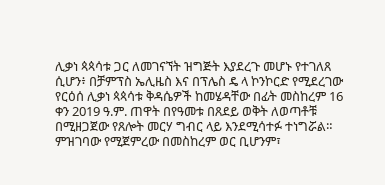ሊቃነ ጳጳሳቱ ጋር ለመገናኘት ዝግጅት እያደረጉ መሆኑ የተገለጸ ሲሆን፥ በቻምፕስ ኤሊዜስ እና በፕሌስ ዴ ላ ኮንኮርድ የሚደረገው የርዕሰ ሊቃነ ጳጳሳቱ ቅዳሴዎች ከመሄዳቸው በፊት መስከረም 16 ቀን 2019 ዓ.ም. ጠዋት በየዓመቱ በጸደይ ወቅት ለወጣቶቹ በሚዘጋጀው የጸሎት መርሃ ግብር ላይ እንደሚሳተፉ ተነግሯል።
ምዝገባው የሚጀምረው በመስከረም ወር ቢሆንም፣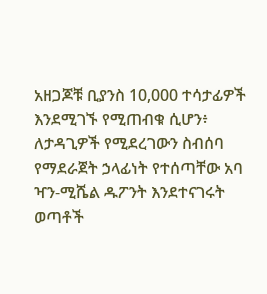አዘጋጆቹ ቢያንስ 10,000 ተሳታፊዎች እንደሚገኙ የሚጠብቁ ሲሆን፥ ለታዳጊዎች የሚደረገውን ስብሰባ የማደራጀት ኃላፊነት የተሰጣቸው አባ ዣን-ሚሼል ዱፖንት እንደተናገሩት ወጣቶች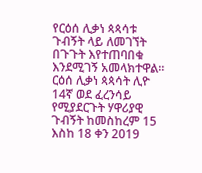የርዕሰ ሊቃነ ጳጳሳቱ ጉብኝት ላይ ለመገኘት በጉጉት እየተጠባበቁ እንደሚገኝ አመላክተዋል።
ርዕሰ ሊቃነ ጳጳሳት ሊዮ 14ኛ ወደ ፈረንሳይ የሚያደርጉት ሃዋሪያዊ ጉብኝት ከመስከረም 15 እስከ 18 ቀን 2019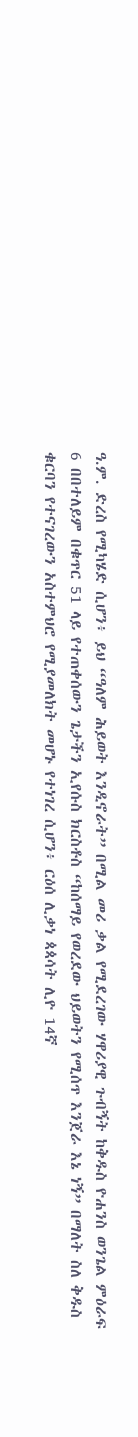ዓ.ም. ድረስ የሚካሄድ ሲሆን፥ ይህ “ዓለም ሕይወት እንዲኖራት” በሚል መሪ ቃል የሚደረገው ሃዋሪያዊ ጉብኝት ከቅዱስ ዮሐንስ ወንጌል ምዕራፍ 6 በበተለይም በቁጥር 51 ላይ የተጠቀሰውን ጌታችን ኢየሱስ ክርስቶስ “ከሰማይ የወረደው ህይወትን የሚሰጥ እንጀራ እኔ ነኝ” በማለት ስለ ቅዱስ ቁርባን የተናገረውን አስተምህሮ የሚያመለክት መሆኑ የተነገረ ሲሆን፥ ርዕሰ ሊቃነ ጳጳሳት ሊዮ 14ኛ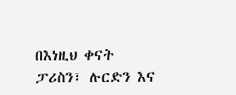በእነዚህ ቀናት ፓሪስን፣ ሉርድን እና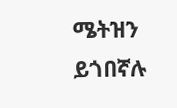ሜትዝን ይጎበኛሉ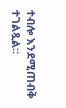ተብሎ እንደሚጠብቅ ተገልጿል።